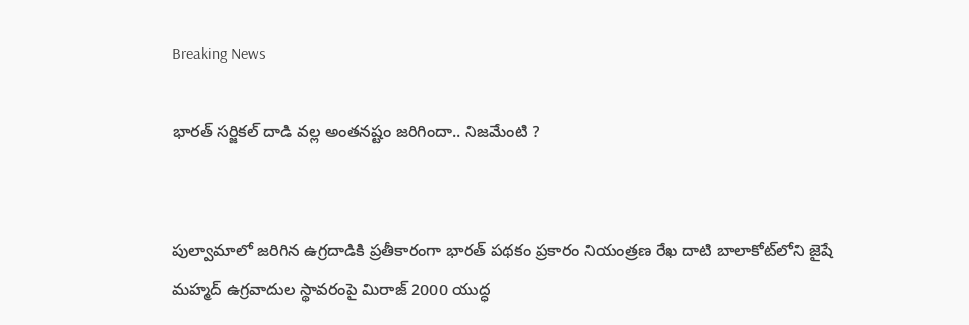Breaking News

భారత్ సర్జికల్ దాడి వల్ల అంతనష్టం జరిగిందా.. నిజమేంటి ?


పుల్వామాలో జరిగిన ఉగ్రదాడికి ప్రతీకారంగా భారత్ పథకం ప్రకారం నియంత్రణ రేఖ దాటి బాలాకోట్‌లోని జైషే మహ్మద్ ఉగ్రవాదుల స్థావరంపై మిరాజ్ 2000 యుద్ధ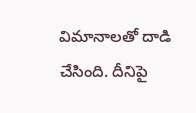విమానాలతో దాడి చేసింది. దీనిపై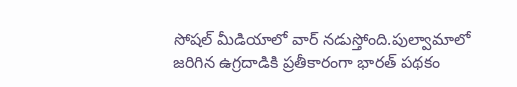సోషల్ మీడియాలో వార్ నడుస్తోంది.పుల్వామాలో జరిగిన ఉగ్రదాడికి ప్రతీకారంగా భారత్ పథకం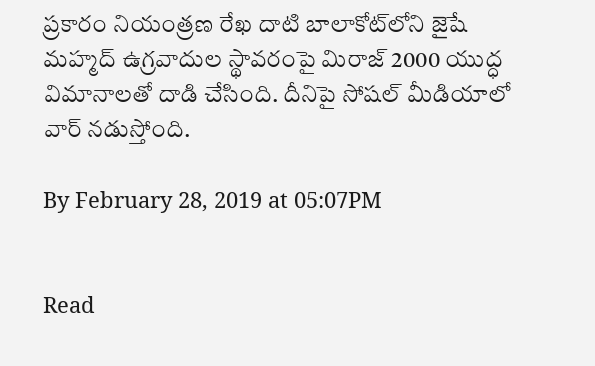ప్రకారం నియంత్రణ రేఖ దాటి బాలాకోట్‌లోని జైషే మహ్మద్ ఉగ్రవాదుల స్థావరంపై మిరాజ్ 2000 యుద్ధ విమానాలతో దాడి చేసింది. దీనిపై సోషల్ మీడియాలో వార్ నడుస్తోంది.

By February 28, 2019 at 05:07PM


Read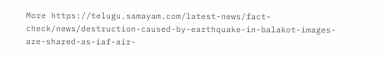More https://telugu.samayam.com/latest-news/fact-check/news/destruction-caused-by-earthquake-in-balakot-images-are-shared-as-iaf-air-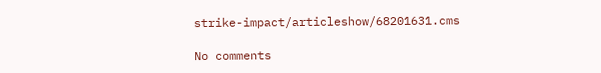strike-impact/articleshow/68201631.cms

No comments